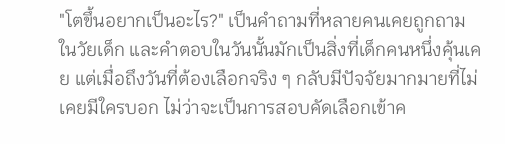"โตขึ้นอยากเป็นอะไร?" เป็นคำถามที่หลายคนเคยถูกถามในวัยเด็ก และคำตอบในวันนั้นมักเป็นสิ่งที่เด็กคนหนึ่งคุ้นเคย แต่เมื่อถึงวันที่ต้องเลือกจริง ๆ กลับมีปัจจัยมากมายที่ไม่เคยมีใครบอก ไม่ว่าจะเป็นการสอบคัดเลือกเข้าค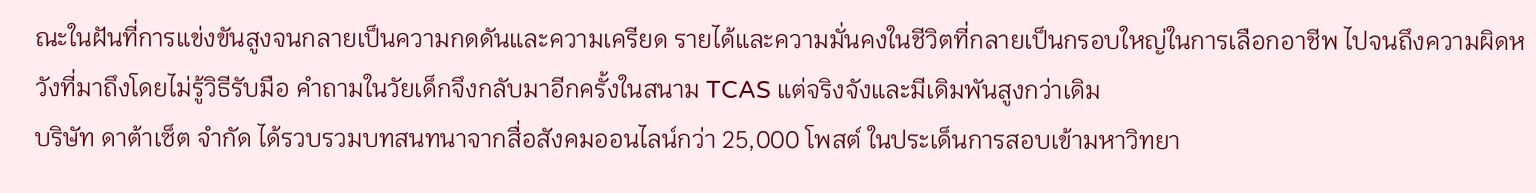ณะในฝันที่การแข่งขันสูงจนกลายเป็นความกดดันและความเครียด รายได้และความมั่นคงในชีวิตที่กลายเป็นกรอบใหญ่ในการเลือกอาชีพ ไปจนถึงความผิดหวังที่มาถึงโดยไม่รู้วิธีรับมือ คำถามในวัยเด็กจึงกลับมาอีกครั้งในสนาม TCAS แต่จริงจังและมีเดิมพันสูงกว่าเดิม
บริษัท ดาต้าเซ็ต จำกัด ได้รวบรวมบทสนทนาจากสื่อสังคมออนไลน์กว่า 25,000 โพสต์ ในประเด็นการสอบเข้ามหาวิทยา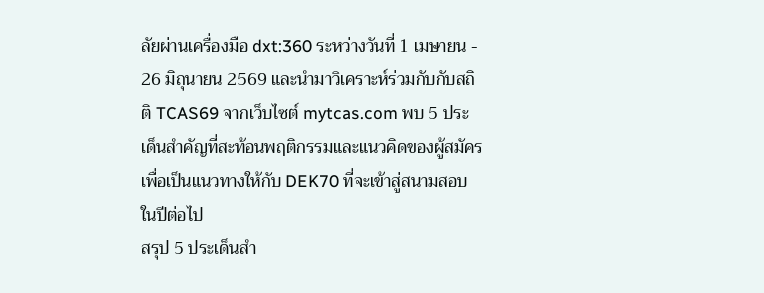ลัยผ่านเครื่องมือ dxt:360 ระหว่างวันที่ 1 เมษายน - 26 มิถุนายน 2569 และนำมาวิเคราะห์ร่วมกับกับสถิติ TCAS69 จากเว็บไซต์ mytcas.com พบ 5 ประเด็นสำคัญที่สะท้อนพฤติกรรมและแนวคิดของผู้สมัคร เพื่อเป็นแนวทางให้กับ DEK70 ที่จะเข้าสู่สนามสอบในปีต่อไป
สรุป 5 ประเด็นสำ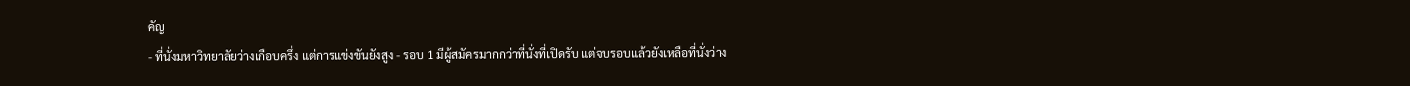คัญ
- ที่นั่งมหาวิทยาลัยว่างเกือบครึ่ง แต่การแข่งขันยังสูง - รอบ 1 มีผู้สมัครมากกว่าที่นั่งที่เปิดรับ แต่จบรอบแล้วยังเหลือที่นั่งว่าง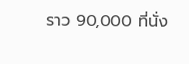ราว 90,000 ที่นั่ง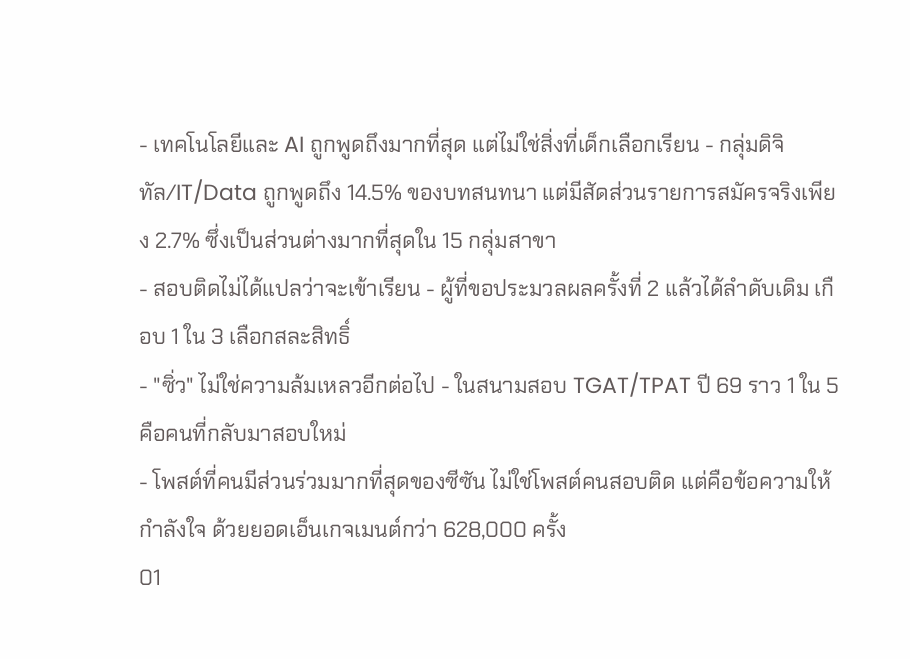- เทคโนโลยีและ AI ถูกพูดถึงมากที่สุด แต่ไม่ใช่สิ่งที่เด็กเลือกเรียน - กลุ่มดิจิทัล/IT/Data ถูกพูดถึง 14.5% ของบทสนทนา แต่มีสัดส่วนรายการสมัครจริงเพียง 2.7% ซึ่งเป็นส่วนต่างมากที่สุดใน 15 กลุ่มสาขา
- สอบติดไม่ได้แปลว่าจะเข้าเรียน - ผู้ที่ขอประมวลผลครั้งที่ 2 แล้วได้ลำดับเดิม เกือบ 1 ใน 3 เลือกสละสิทธิ์
- "ซิ่ว" ไม่ใช่ความล้มเหลวอีกต่อไป - ในสนามสอบ TGAT/TPAT ปี 69 ราว 1 ใน 5 คือคนที่กลับมาสอบใหม่
- โพสต์ที่คนมีส่วนร่วมมากที่สุดของซีซัน ไม่ใช่โพสต์คนสอบติด แต่คือข้อความให้กำลังใจ ด้วยยอดเอ็นเกจเมนต์กว่า 628,000 ครั้ง
01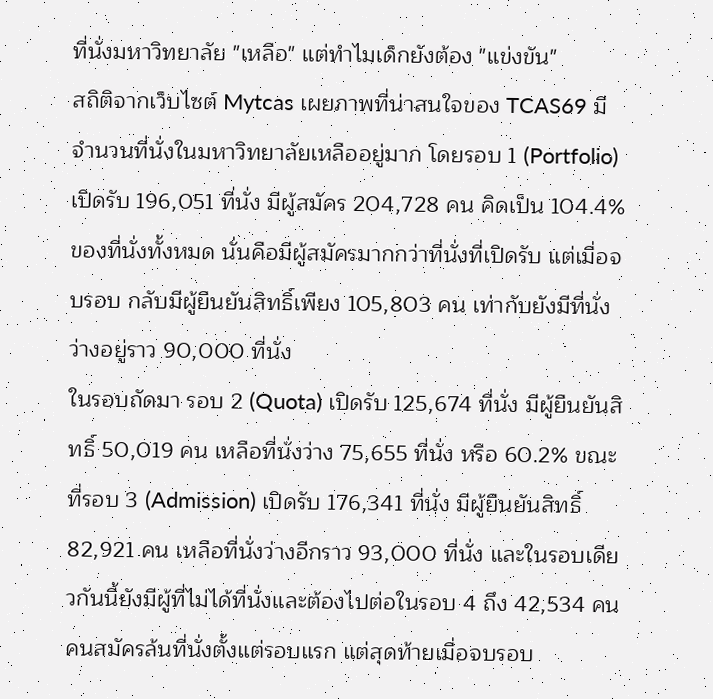ที่นั่งมหาวิทยาลัย "เหลือ" แต่ทำไมเด็กยังต้อง "แข่งขัน"
สถิติจากเว็บไซต์ Mytcas เผยภาพที่น่าสนใจของ TCAS69 มีจำนวนที่นั่งในมหาวิทยาลัยเหลืออยู่มาก โดยรอบ 1 (Portfolio) เปิดรับ 196,051 ที่นั่ง มีผู้สมัคร 204,728 คน คิดเป็น 104.4% ของที่นั่งทั้งหมด นั่นคือมีผู้สมัครมากกว่าที่นั่งที่เปิดรับ แต่เมื่อจบรอบ กลับมีผู้ยืนยันสิทธิ์เพียง 105,803 คน เท่ากับยังมีที่นั่งว่างอยู่ราว 90,000 ที่นั่ง
ในรอบถัดมา รอบ 2 (Quota) เปิดรับ 125,674 ที่นั่ง มีผู้ยืนยันสิทธิ์ 50,019 คน เหลือที่นั่งว่าง 75,655 ที่นั่ง หรือ 60.2% ขณะที่รอบ 3 (Admission) เปิดรับ 176,341 ที่นั่ง มีผู้ยืนยันสิทธิ์ 82,921 คน เหลือที่นั่งว่างอีกราว 93,000 ที่นั่ง และในรอบเดียวกันนี้ยังมีผู้ที่ไม่ได้ที่นั่งและต้องไปต่อในรอบ 4 ถึง 42,534 คน
คนสมัครล้นที่นั่งตั้งแต่รอบแรก แต่สุดท้ายเมื่อจบรอบ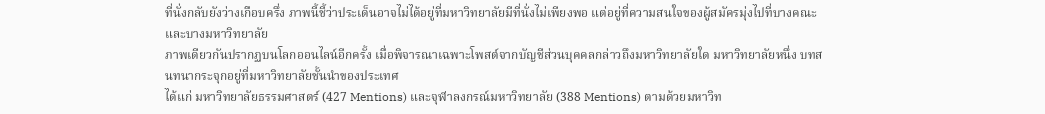ที่นั่งกลับยังว่างเกือบครึ่ง ภาพนี้ชี้ว่าประเด็นอาจไม่ได้อยู่ที่มหาวิทยาลัยมีที่นั่งไม่เพียงพอ แต่อยู่ที่ความสนใจของผู้สมัครมุ่งไปที่บางคณะและบางมหาวิทยาลัย
ภาพเดียวกันปรากฏบนโลกออนไลน์อีกครั้ง เมื่อพิจารณาเฉพาะโพสต์จากบัญชีส่วนบุคคลกล่าวถึงมหาวิทยาลัยใด มหาวิทยาลัยหนึ่ง บทสนทนากระจุกอยู่ที่มหาวิทยาลัยชั้นนำของประเทศ
ได้แก่ มหาวิทยาลัยธรรมศาสตร์ (427 Mentions) และจุฬาลงกรณ์มหาวิทยาลัย (388 Mentions) ตามด้วยมหาวิท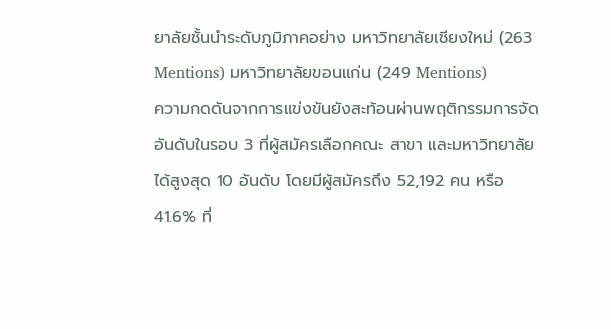ยาลัยชั้นนำระดับภูมิภาคอย่าง มหาวิทยาลัยเชียงใหม่ (263 Mentions) มหาวิทยาลัยขอนแก่น (249 Mentions)
ความกดดันจากการแข่งขันยังสะท้อนผ่านพฤติกรรมการจัดอันดับในรอบ 3 ที่ผู้สมัครเลือกคณะ สาขา และมหาวิทยาลัยได้สูงสุด 10 อันดับ โดยมีผู้สมัครถึง 52,192 คน หรือ 41.6% ที่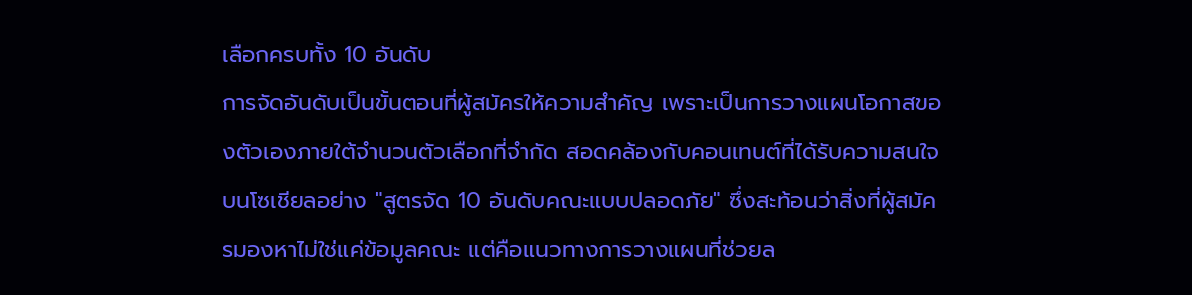เลือกครบทั้ง 10 อันดับ
การจัดอันดับเป็นขั้นตอนที่ผู้สมัครให้ความสำคัญ เพราะเป็นการวางแผนโอกาสของตัวเองภายใต้จำนวนตัวเลือกที่จำกัด สอดคล้องกับคอนเทนต์ที่ได้รับความสนใจบนโซเชียลอย่าง "สูตรจัด 10 อันดับคณะแบบปลอดภัย" ซึ่งสะท้อนว่าสิ่งที่ผู้สมัครมองหาไม่ใช่แค่ข้อมูลคณะ แต่คือแนวทางการวางแผนที่ช่วยล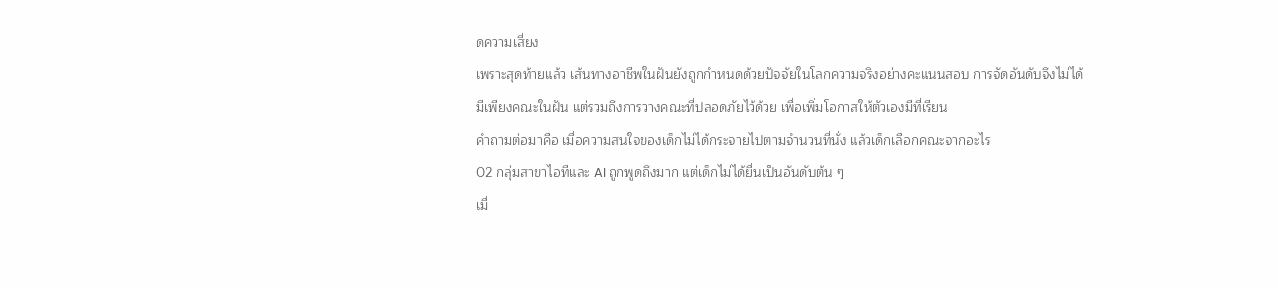ดความเสี่ยง
เพราะสุดท้ายแล้ว เส้นทางอาชีพในฝันยังถูกกำหนดด้วยปัจจัยในโลกความจริงอย่างคะแนนสอบ การจัดอันดับจึงไม่ได้มีเพียงคณะในฝัน แต่รวมถึงการวางคณะที่ปลอดภัยไว้ด้วย เพื่อเพิ่มโอกาสให้ตัวเองมีที่เรียน
คำถามต่อมาคือ เมื่อความสนใจของเด็กไม่ได้กระจายไปตามจำนวนที่นั่ง แล้วเด็กเลือกคณะจากอะไร
02 กลุ่มสาขาไอทีและ AI ถูกพูดถึงมาก แต่เด็กไม่ได้ยื่นเป็นอันดับต้น ๆ
เมื่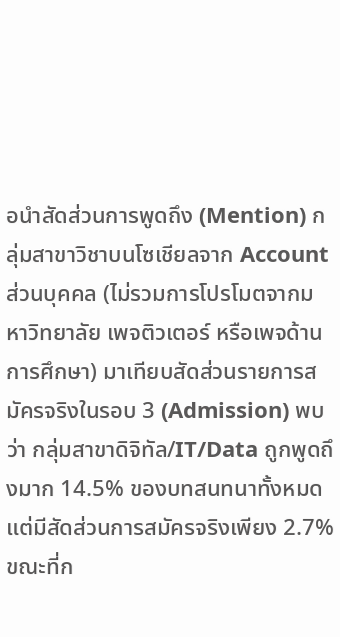อนำสัดส่วนการพูดถึง (Mention) กลุ่มสาขาวิชาบนโซเชียลจาก Account ส่วนบุคคล (ไม่รวมการโปรโมตจากมหาวิทยาลัย เพจติวเตอร์ หรือเพจด้านการศึกษา) มาเทียบสัดส่วนรายการสมัครจริงในรอบ 3 (Admission) พบว่า กลุ่มสาขาดิจิทัล/IT/Data ถูกพูดถึงมาก 14.5% ของบทสนทนาทั้งหมด แต่มีสัดส่วนการสมัครจริงเพียง 2.7%
ขณะที่ก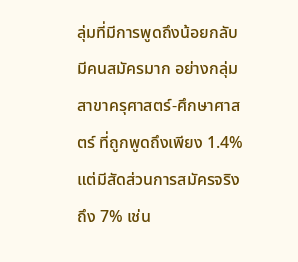ลุ่มที่มีการพูดถึงน้อยกลับมีคนสมัครมาก อย่างกลุ่มสาขาครุศาสตร์-ศึกษาศาสตร์ ที่ถูกพูดถึงเพียง 1.4% แต่มีสัดส่วนการสมัครจริงถึง 7% เช่น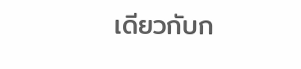เดียวกับก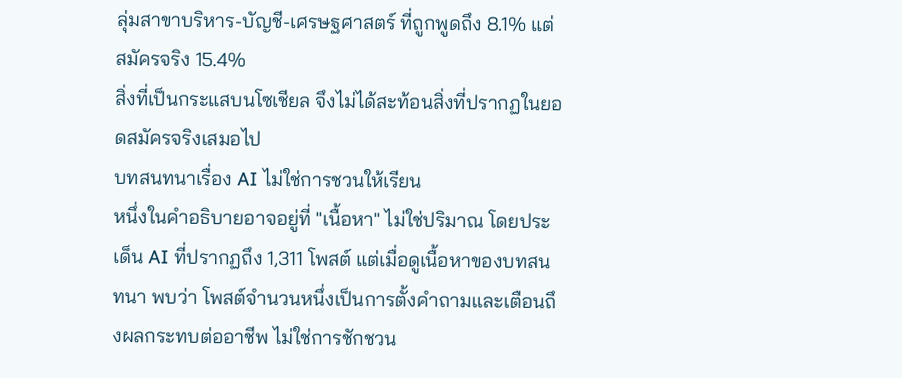ลุ่มสาขาบริหาร-บัญชี-เศรษฐศาสตร์ ที่ถูกพูดถึง 8.1% แต่สมัครจริง 15.4%
สิ่งที่เป็นกระแสบนโซเชียล จึงไม่ได้สะท้อนสิ่งที่ปรากฏในยอดสมัครจริงเสมอไป
บทสนทนาเรื่อง AI ไม่ใช่การชวนให้เรียน
หนึ่งในคำอธิบายอาจอยู่ที่ "เนื้อหา" ไม่ใช่ปริมาณ โดยประเด็น AI ที่ปรากฏถึง 1,311 โพสต์ แต่เมื่อดูเนื้อหาของบทสนทนา พบว่า โพสต์จำนวนหนึ่งเป็นการตั้งคำถามและเตือนถึงผลกระทบต่ออาชีพ ไม่ใช่การชักชวน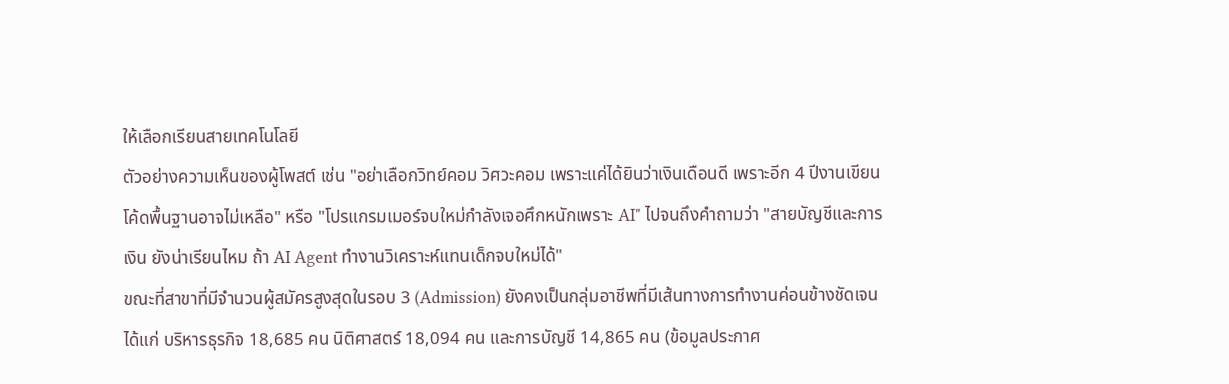ให้เลือกเรียนสายเทคโนโลยี
ตัวอย่างความเห็นของผู้โพสต์ เช่น "อย่าเลือกวิทย์คอม วิศวะคอม เพราะแค่ได้ยินว่าเงินเดือนดี เพราะอีก 4 ปีงานเขียนโค้ดพื้นฐานอาจไม่เหลือ" หรือ "โปรแกรมเมอร์จบใหม่กำลังเจอศึกหนักเพราะ AI" ไปจนถึงคำถามว่า "สายบัญชีและการเงิน ยังน่าเรียนไหม ถ้า AI Agent ทำงานวิเคราะห์แทนเด็กจบใหม่ได้"
ขณะที่สาขาที่มีจำนวนผู้สมัครสูงสุดในรอบ 3 (Admission) ยังคงเป็นกลุ่มอาชีพที่มีเส้นทางการทำงานค่อนข้างชัดเจน ได้แก่ บริหารธุรกิจ 18,685 คน นิติศาสตร์ 18,094 คน และการบัญชี 14,865 คน (ข้อมูลประกาศ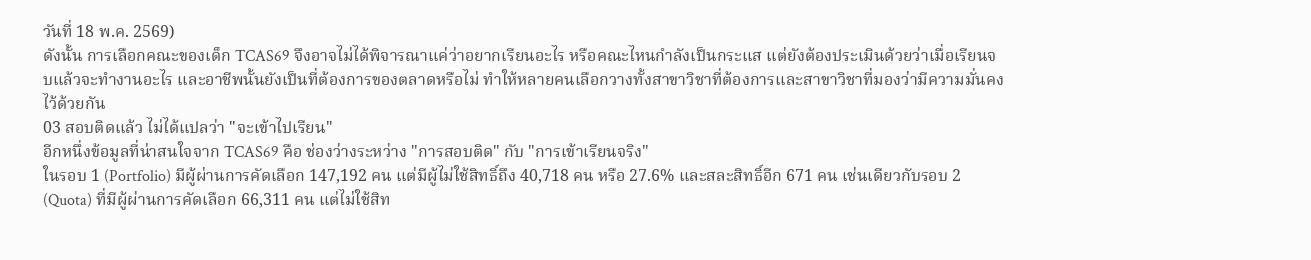วันที่ 18 พ.ค. 2569)
ดังนั้น การเลือกคณะของเด็ก TCAS69 จึงอาจไม่ได้พิจารณาแค่ว่าอยากเรียนอะไร หรือคณะไหนกำลังเป็นกระแส แต่ยังต้องประเมินด้วยว่าเมื่อเรียนจบแล้วจะทำงานอะไร และอาชีพนั้นยังเป็นที่ต้องการของตลาดหรือไม่ ทำให้หลายคนเลือกวางทั้งสาขาวิชาที่ต้องการและสาขาวิชาที่มองว่ามีความมั่นคงไว้ด้วยกัน
03 สอบติดแล้ว ไม่ได้แปลว่า "จะเข้าไปเรียน"
อีกหนึ่งข้อมูลที่น่าสนใจจาก TCAS69 คือ ช่องว่างระหว่าง "การสอบติด" กับ "การเข้าเรียนจริง"
ในรอบ 1 (Portfolio) มีผู้ผ่านการคัดเลือก 147,192 คน แต่มีผู้ไม่ใช้สิทธิ์ถึง 40,718 คน หรือ 27.6% และสละสิทธิ์อีก 671 คน เช่นเดียวกับรอบ 2 (Quota) ที่มีผู้ผ่านการคัดเลือก 66,311 คน แต่ไม่ใช้สิท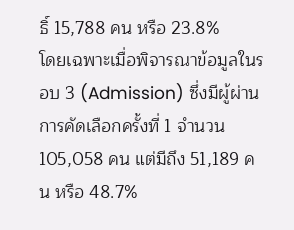ธิ์ 15,788 คน หรือ 23.8%
โดยเฉพาะเมื่อพิจารณาข้อมูลในรอบ 3 (Admission) ซึ่งมีผู้ผ่านการคัดเลือกครั้งที่ 1 จำนวน 105,058 คน แต่มีถึง 51,189 คน หรือ 48.7%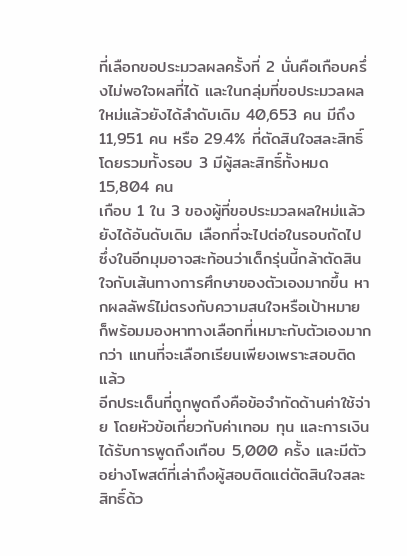ที่เลือกขอประมวลผลครั้งที่ 2 นั่นคือเกือบครึ่งไม่พอใจผลที่ได้ และในกลุ่มที่ขอประมวลผลใหม่แล้วยังได้ลำดับเดิม 40,653 คน มีถึง 11,951 คน หรือ 29.4% ที่ตัดสินใจสละสิทธิ์ โดยรวมทั้งรอบ 3 มีผู้สละสิทธิ์ทั้งหมด 15,804 คน
เกือบ 1 ใน 3 ของผู้ที่ขอประมวลผลใหม่แล้วยังได้อันดับเดิม เลือกที่จะไปต่อในรอบถัดไป ซึ่งในอีกมุมอาจสะท้อนว่าเด็กรุ่นนี้กล้าตัดสินใจกับเส้นทางการศึกษาของตัวเองมากขึ้น หากผลลัพธ์ไม่ตรงกับความสนใจหรือเป้าหมาย ก็พร้อมมองหาทางเลือกที่เหมาะกับตัวเองมากกว่า แทนที่จะเลือกเรียนเพียงเพราะสอบติดแล้ว
อีกประเด็นที่ถูกพูดถึงคือข้อจำกัดด้านค่าใช้จ่าย โดยหัวข้อเกี่ยวกับค่าเทอม ทุน และการเงิน ได้รับการพูดถึงเกือบ 5,000 ครั้ง และมีตัวอย่างโพสต์ที่เล่าถึงผู้สอบติดแต่ตัดสินใจสละสิทธิ์ด้ว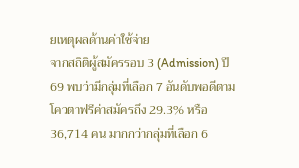ยเหตุผลด้านค่าใช้จ่าย
จากสถิติผู้สมัครรอบ 3 (Admission) ปี 69 พบว่ามีกลุ่มที่เลือก 7 อันดับพอดีตามโควตาฟรีค่าสมัครถึง 29.3% หรือ 36,714 คน มากกว่ากลุ่มที่เลือก 6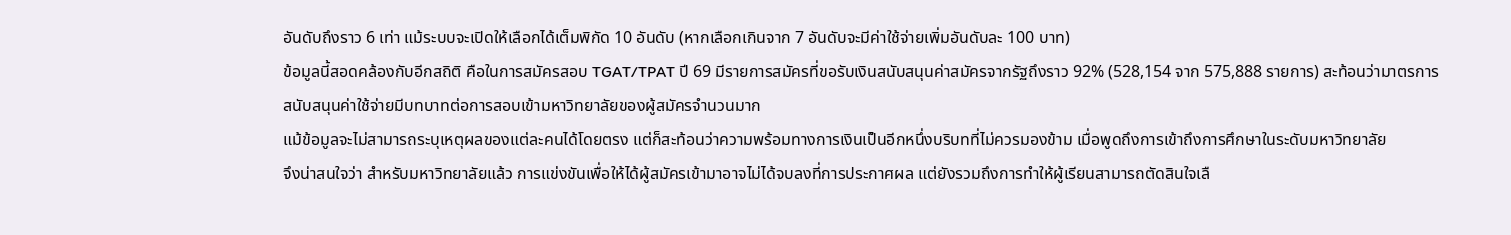อันดับถึงราว 6 เท่า แม้ระบบจะเปิดให้เลือกได้เต็มพิกัด 10 อันดับ (หากเลือกเกินจาก 7 อันดับจะมีค่าใช้จ่ายเพิ่มอันดับละ 100 บาท)
ข้อมูลนี้สอดคล้องกับอีกสถิติ คือในการสมัครสอบ TGAT/TPAT ปี 69 มีรายการสมัครที่ขอรับเงินสนับสนุนค่าสมัครจากรัฐถึงราว 92% (528,154 จาก 575,888 รายการ) สะท้อนว่ามาตรการสนับสนุนค่าใช้จ่ายมีบทบาทต่อการสอบเข้ามหาวิทยาลัยของผู้สมัครจำนวนมาก
แม้ข้อมูลจะไม่สามารถระบุเหตุผลของแต่ละคนได้โดยตรง แต่ก็สะท้อนว่าความพร้อมทางการเงินเป็นอีกหนึ่งบริบทที่ไม่ควรมองข้าม เมื่อพูดถึงการเข้าถึงการศึกษาในระดับมหาวิทยาลัย
จึงน่าสนใจว่า สำหรับมหาวิทยาลัยแล้ว การแข่งขันเพื่อให้ได้ผู้สมัครเข้ามาอาจไม่ได้จบลงที่การประกาศผล แต่ยังรวมถึงการทำให้ผู้เรียนสามารถตัดสินใจเลื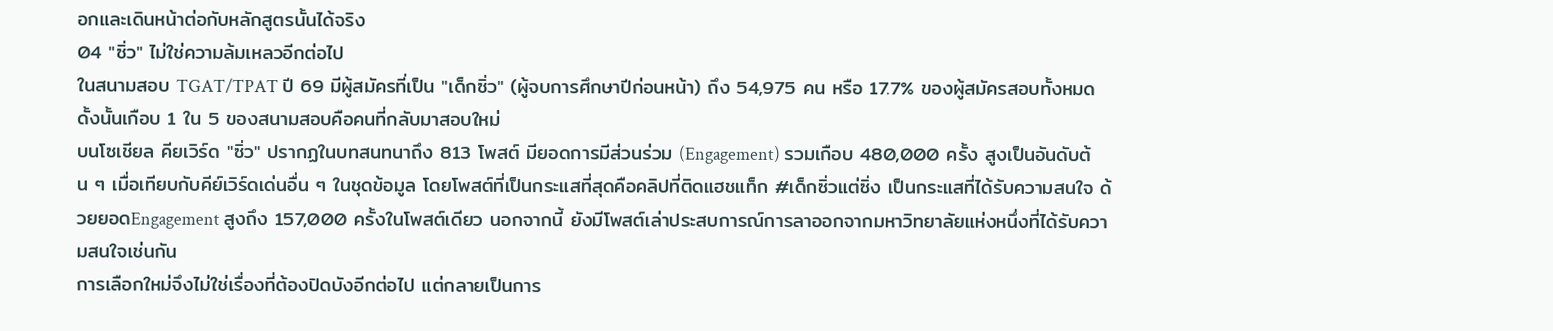อกและเดินหน้าต่อกับหลักสูตรนั้นได้จริง
04 "ซิ่ว" ไม่ใช่ความล้มเหลวอีกต่อไป
ในสนามสอบ TGAT/TPAT ปี 69 มีผู้สมัครที่เป็น "เด็กซิ่ว" (ผู้จบการศึกษาปีก่อนหน้า) ถึง 54,975 คน หรือ 17.7% ของผู้สมัครสอบทั้งหมด ดั้งนั้นเกือบ 1 ใน 5 ของสนามสอบคือคนที่กลับมาสอบใหม่
บนโซเชียล คียเวิร์ด "ซิ่ว" ปรากฏในบทสนทนาถึง 813 โพสต์ มียอดการมีส่วนร่วม (Engagement) รวมเกือบ 480,000 ครั้ง สูงเป็นอันดับต้น ๆ เมื่อเทียบกับคีย์เวิร์ดเด่นอื่น ๆ ในชุดข้อมูล โดยโพสต์ที่เป็นกระแสที่สุดคือคลิปที่ติดแฮชแท็ก #เด็กซิ่วแต่ซิ่ง เป็นกระแสที่ได้รับความสนใจ ด้วยยอดEngagement สูงถึง 157,000 ครั้งในโพสต์เดียว นอกจากนี้ ยังมีโพสต์เล่าประสบการณ์การลาออกจากมหาวิทยาลัยแห่งหนึ่งที่ได้รับความสนใจเช่นกัน
การเลือกใหม่จึงไม่ใช่เรื่องที่ต้องปิดบังอีกต่อไป แต่กลายเป็นการ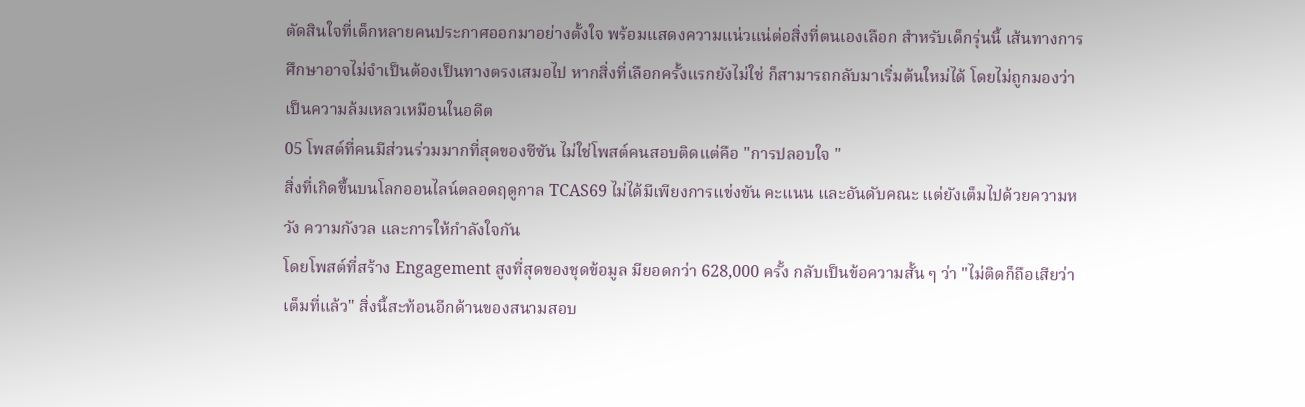ตัดสินใจที่เด็กหลายคนประกาศออกมาอย่างตั้งใจ พร้อมแสดงความแน่วแน่ต่อสิ่งที่ตนเองเลือก สำหรับเด็กรุ่นนี้ เส้นทางการศึกษาอาจไม่จำเป็นต้องเป็นทางตรงเสมอไป หากสิ่งที่เลือกครั้งแรกยังไม่ใช่ ก็สามารถกลับมาเริ่มต้นใหม่ได้ โดยไม่ถูกมองว่าเป็นความล้มเหลวเหมือนในอดีต
05 โพสต์ที่คนมีส่วนร่วมมากที่สุดของซีซัน ไม่ใช่โพสต์คนสอบติดแต่คือ "การปลอบใจ "
สิ่งที่เกิดขึ้นบนโลกออนไลน์ตลอดฤดูกาล TCAS69 ไม่ได้มีเพียงการแข่งขัน คะแนน และอันดับคณะ แต่ยังเต็มไปด้วยความหวัง ความกังวล และการให้กำลังใจกัน
โดยโพสต์ที่สร้าง Engagement สูงที่สุดของชุดข้อมูล มียอดกว่า 628,000 ครั้ง กลับเป็นข้อความสั้น ๆ ว่า "ไม่ติดก็ถือเสียว่าเต็มที่แล้ว" สิ่งนี้สะท้อนอีกด้านของสนามสอบ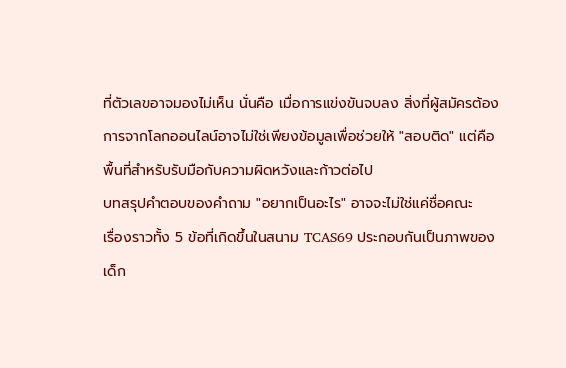ที่ตัวเลขอาจมองไม่เห็น นั่นคือ เมื่อการแข่งขันจบลง สิ่งที่ผู้สมัครต้องการจากโลกออนไลน์อาจไม่ใช่เพียงข้อมูลเพื่อช่วยให้ "สอบติด" แต่คือพื้นที่สำหรับรับมือกับความผิดหวังและก้าวต่อไป
บทสรุปคำตอบของคำถาม "อยากเป็นอะไร" อาจจะไม่ใช่แค่ชื่อคณะ
เรื่องราวทั้ง 5 ข้อที่เกิดขึ้นในสนาม TCAS69 ประกอบกันเป็นภาพของเด็ก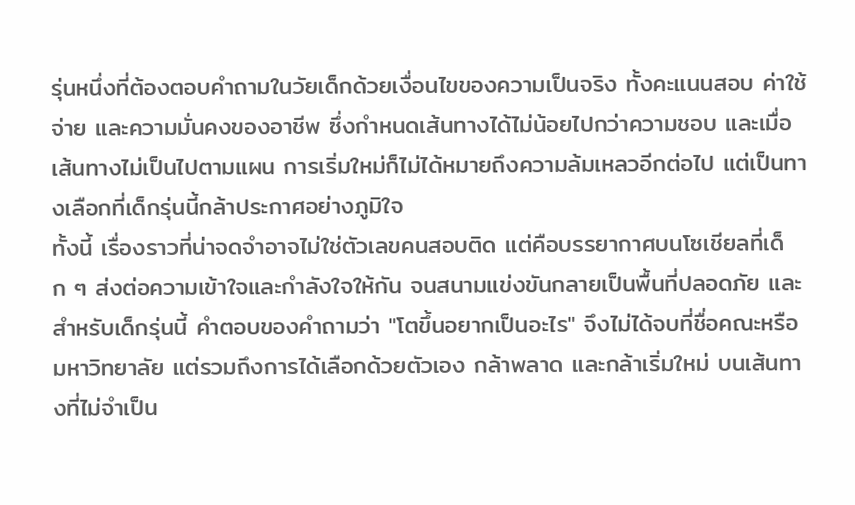รุ่นหนึ่งที่ต้องตอบคำถามในวัยเด็กด้วยเงื่อนไขของความเป็นจริง ทั้งคะแนนสอบ ค่าใช้จ่าย และความมั่นคงของอาชีพ ซึ่งกำหนดเส้นทางได้ไม่น้อยไปกว่าความชอบ และเมื่อเส้นทางไม่เป็นไปตามแผน การเริ่มใหม่ก็ไม่ได้หมายถึงความล้มเหลวอีกต่อไป แต่เป็นทางเลือกที่เด็กรุ่นนี้กล้าประกาศอย่างภูมิใจ
ทั้งนี้ เรื่องราวที่น่าจดจำอาจไม่ใช่ตัวเลขคนสอบติด แต่คือบรรยากาศบนโซเชียลที่เด็ก ๆ ส่งต่อความเข้าใจและกำลังใจให้กัน จนสนามแข่งขันกลายเป็นพื้นที่ปลอดภัย และสำหรับเด็กรุ่นนี้ คำตอบของคำถามว่า "โตขึ้นอยากเป็นอะไร" จึงไม่ได้จบที่ชื่อคณะหรือมหาวิทยาลัย แต่รวมถึงการได้เลือกด้วยตัวเอง กล้าพลาด และกล้าเริ่มใหม่ บนเส้นทางที่ไม่จำเป็น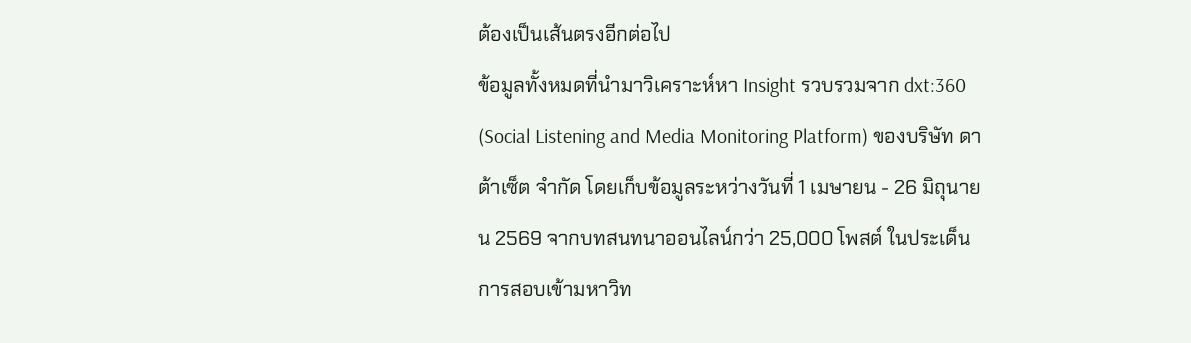ต้องเป็นเส้นตรงอีกต่อไป
ข้อมูลทั้งหมดที่นำมาวิเคราะห์หา Insight รวบรวมจาก dxt:360 (Social Listening and Media Monitoring Platform) ของบริษัท ดาต้าเซ็ต จำกัด โดยเก็บข้อมูลระหว่างวันที่ 1 เมษายน - 26 มิถุนายน 2569 จากบทสนทนาออนไลน์กว่า 25,000 โพสต์ ในประเด็นการสอบเข้ามหาวิท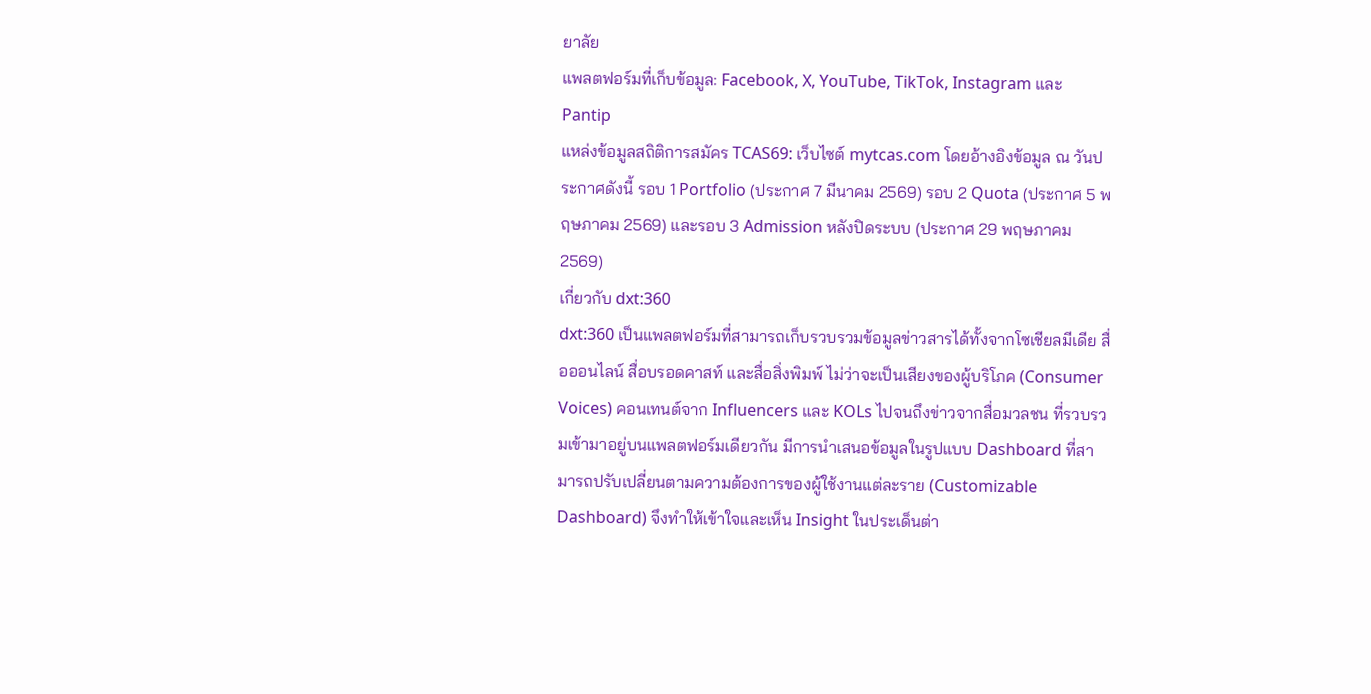ยาลัย
แพลตฟอร์มที่เก็บข้อมูล: Facebook, X, YouTube, TikTok, Instagram และ Pantip
แหล่งข้อมูลสถิติการสมัคร TCAS69: เว็บไซต์ mytcas.com โดยอ้างอิงข้อมูล ณ วันประกาศดังนี้ รอบ 1 Portfolio (ประกาศ 7 มีนาคม 2569) รอบ 2 Quota (ประกาศ 5 พฤษภาคม 2569) และรอบ 3 Admission หลังปิดระบบ (ประกาศ 29 พฤษภาคม 2569)
เกี่ยวกับ dxt:360
dxt:360 เป็นแพลตฟอร์มที่สามารถเก็บรวบรวมข้อมูลข่าวสารได้ทั้งจากโซเชียลมีเดีย สื่อออนไลน์ สื่อบรอดคาสท์ และสื่อสิ่งพิมพ์ ไม่ว่าจะเป็นเสียงของผู้บริโภค (Consumer Voices) คอนเทนต์จาก Influencers และ KOLs ไปจนถึงข่าวจากสื่อมวลชน ที่รวบรวมเข้ามาอยู่บนแพลตฟอร์มเดียวกัน มีการนำเสนอข้อมูลในรูปแบบ Dashboard ที่สามารถปรับเปลี่ยนตามความต้องการของผู้ใช้งานแต่ละราย (Customizable Dashboard) จึงทำให้เข้าใจและเห็น Insight ในประเด็นต่า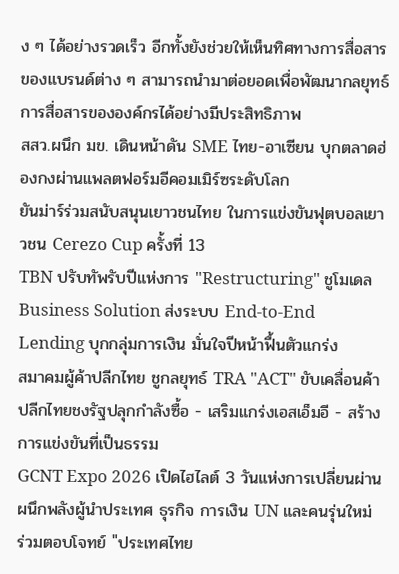ง ๆ ได้อย่างรวดเร็ว อีกทั้งยังช่วยให้เห็นทิศทางการสื่อสารของแบรนด์ต่าง ๆ สามารถนำมาต่อยอดเพื่อพัฒนากลยุทธ์การสื่อสารขององค์กรได้อย่างมีประสิทธิภาพ
สสว.ผนึก มข. เดินหน้าดัน SME ไทย-อาเซียน บุกตลาดฮ่องกงผ่านแพลตฟอร์มอีคอมเมิร์ซระดับโลก
ยันม่าร์ร่วมสนับสนุนเยาวชนไทย ในการแข่งขันฟุตบอลเยาวชน Cerezo Cup ครั้งที่ 13
TBN ปรับทัพรับปีแห่งการ "Restructuring" ชูโมเดล Business Solution ส่งระบบ End-to-End Lending บุกกลุ่มการเงิน มั่นใจปีหน้าฟื้นตัวแกร่ง
สมาคมผู้ค้าปลีกไทย ชูกลยุทธ์ TRA "ACT" ขับเคลื่อนค้าปลีกไทยชงรัฐปลุกกำลังซื้อ - เสริมแกร่งเอสเอ็มอี - สร้างการแข่งขันที่เป็นธรรม
GCNT Expo 2026 เปิดไฮไลต์ 3 วันแห่งการเปลี่ยนผ่าน ผนึกพลังผู้นำประเทศ ธุรกิจ การเงิน UN และคนรุ่นใหม่ ร่วมตอบโจทย์ "ประเทศไทย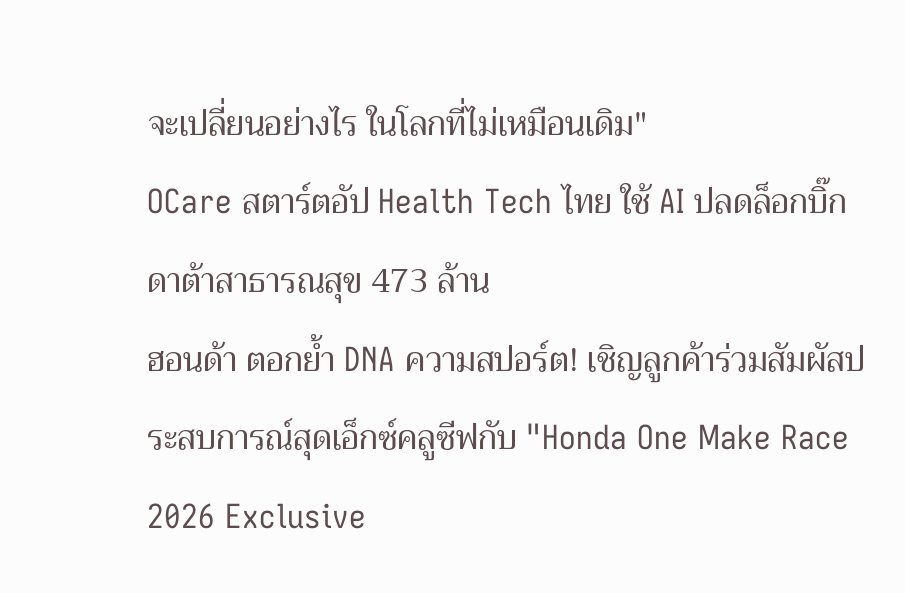จะเปลี่ยนอย่างไร ในโลกที่ไม่เหมือนเดิม"
OCare สตาร์ตอัป Health Tech ไทย ใช้ AI ปลดล็อกบิ๊กดาต้าสาธารณสุข 473 ล้าน
ฮอนด้า ตอกย้ำ DNA ความสปอร์ต! เชิญลูกค้าร่วมสัมผัสประสบการณ์สุดเอ็กซ์คลูซีฟกับ "Honda One Make Race 2026 Exclusive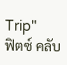Trip"
ฟิตซ์ คลับ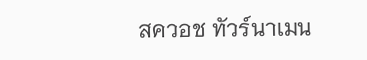สควอช ทัวร์นาเมน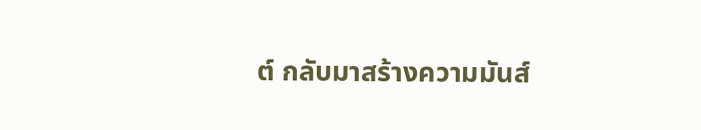ต์ กลับมาสร้างความมันส์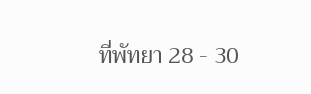ที่พัทยา 28 - 30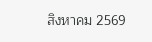สิงหาคม 2569